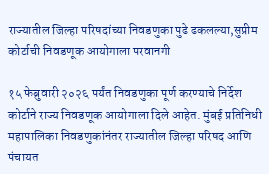राज्यातील जिल्हा परिषदांच्या निवडणुका पुढे ढकलल्या,सुप्रीम कोर्टाची निवडणूक आयोगाला परवानगी

१५ फेब्रुवारी २०२६ पर्यंत निवडणुका पूर्ण करण्याचे निर्देश कोर्टाने राज्य निवडणूक आयोगाला दिले आहेत. मुंबई प्रतिनिधी महापालिका निवडणुकांनंतर राज्यातील जिल्हा परिषद आणि पंचायत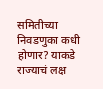समितीच्या निवडणुका कधी होणार? याकडे राज्याचं लक्ष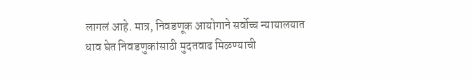लागलं आहे. मात्र, निवडणूक आयोगाने सर्वोच्च न्यायालयात धाव घेत निवडणुकांसाठी मुदतवाढ मिळण्याची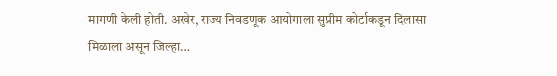मागणी केली होती. अखेर, राज्य निवडणूक आयोगाला सुप्रीम कोर्टाकडून दिलासा मिळाला असून जिल्हा…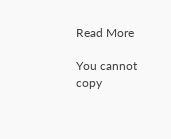Read More

You cannot copy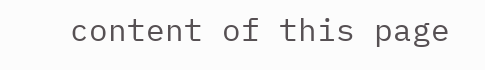content of this page